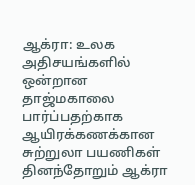ஆக்ரா: உலக அதிசயங்களில் ஒன்றான தாஜ்மகாலை பார்ப்பதற்காக ஆயிரக்கணக்கான சுற்றுலா பயணிகள் தினந்தோறும் ஆக்ரா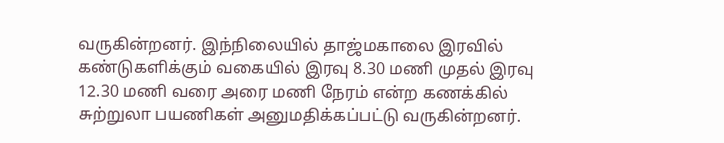வருகின்றனர். இந்நிலையில் தாஜ்மகாலை இரவில் கண்டுகளிக்கும் வகையில் இரவு 8.30 மணி முதல் இரவு 12.30 மணி வரை அரை மணி நேரம் என்ற கணக்கில் சுற்றுலா பயணிகள் அனுமதிக்கப்பட்டு வருகின்றனர்.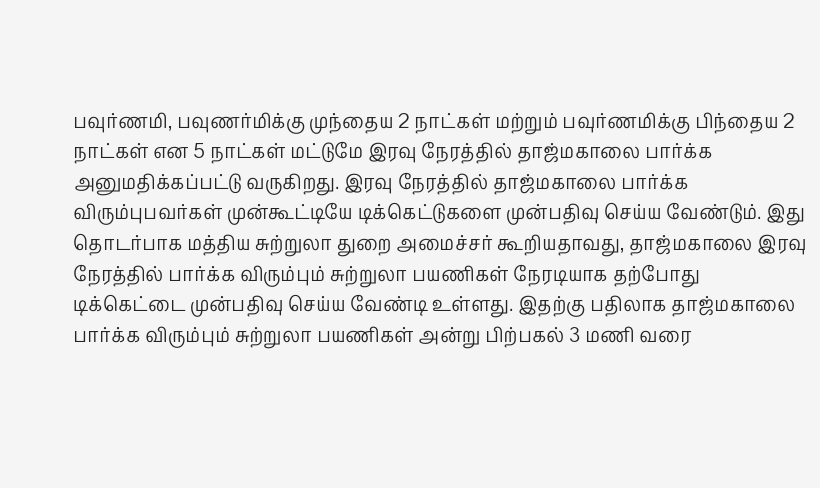பவுர்ணமி, பவுணர்மிக்கு முந்தைய 2 நாட்கள் மற்றும் பவுர்ணமிக்கு பிந்தைய 2 நாட்கள் என 5 நாட்கள் மட்டுமே இரவு நேரத்தில் தாஜ்மகாலை பார்க்க அனுமதிக்கப்பட்டு வருகிறது. இரவு நேரத்தில் தாஜ்மகாலை பார்க்க விரும்புபவர்கள் முன்கூட்டியே டிக்கெட்டுகளை முன்பதிவு செய்ய வேண்டும். இது தொடர்பாக மத்திய சுற்றுலா துறை அமைச்சர் கூறியதாவது, தாஜ்மகாலை இரவு நேரத்தில் பார்க்க விரும்பும் சுற்றுலா பயணிகள் நேரடியாக தற்போது டிக்கெட்டை முன்பதிவு செய்ய வேண்டி உள்ளது. இதற்கு பதிலாக தாஜ்மகாலை பார்க்க விரும்பும் சுற்றுலா பயணிகள் அன்று பிற்பகல் 3 மணி வரை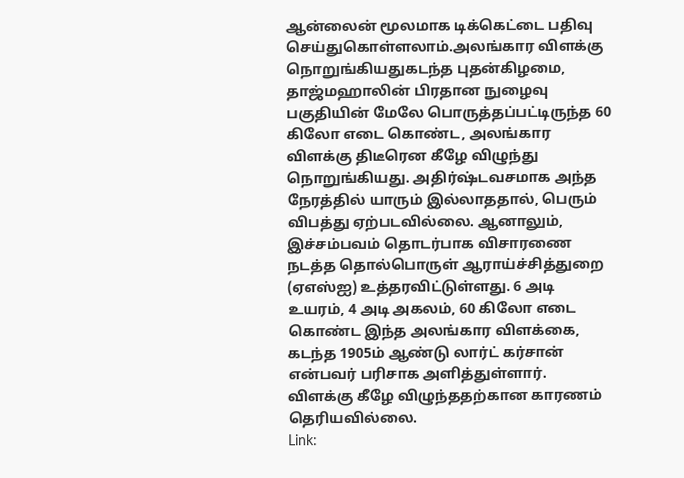ஆன்லைன் மூலமாக டிக்கெட்டை பதிவு செய்துகொள்ளலாம்.அலங்கார விளக்கு நொறுங்கியதுகடந்த புதன்கிழமை, தாஜ்மஹாலின் பிரதான நுழைவு பகுதியின் மேலே பொருத்தப்பட்டிருந்த 60 கிலோ எடை கொண்ட, அலங்கார விளக்கு திடீரென கீழே விழுந்து நொறுங்கியது. அதிர்ஷ்டவசமாக அந்த நேரத்தில் யாரும் இல்லாததால், பெரும் விபத்து ஏற்படவில்லை. ஆனாலும், இச்சம்பவம் தொடர்பாக விசாரணை நடத்த தொல்பொருள் ஆராய்ச்சித்துறை (ஏஎஸ்ஐ) உத்தரவிட்டுள்ளது. 6 அடி உயரம், 4 அடி அகலம், 60 கிலோ எடை கொண்ட இந்த அலங்கார விளக்கை, கடந்த 1905ம் ஆண்டு லார்ட் கர்சான் என்பவர் பரிசாக அளித்துள்ளார். விளக்கு கீழே விழுந்ததற்கான காரணம் தெரியவில்லை.
Link: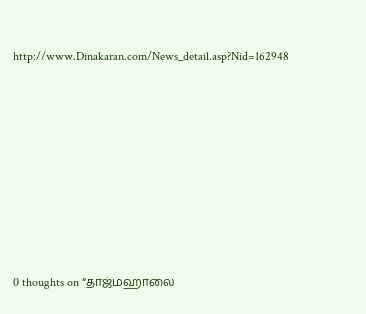http://www.Dinakaran.com/News_detail.asp?Nid=162948













0 thoughts on “தாஜ்மஹாலை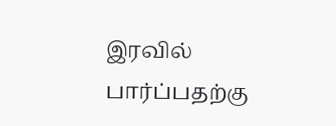இரவில் பார்ப்பதற்கு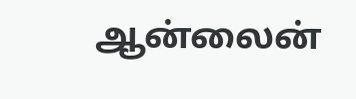ஆன்லைன்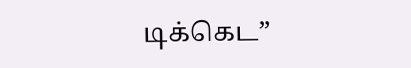டிக்கெட”